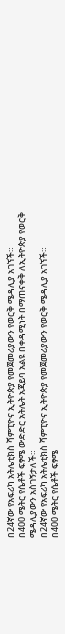በ24ኛው የአፍሪካ አትሌቲክስ ሻምፒዮና ኢትዮጵያ የመጀመሪያውን የወርቅ ሜዳሊያ አገኘች።
በ400 ሜትር የሴቶች ፍፃሜ ውድድር አትሌት አጃይባ አልዩ በቀዳሚነት በማጠናቀቅ ለኢትዮጵያ የወርቅ ሜዳሊያውን አስገኝታለች።
በ24ኛው የአፍሪካ አትሌቲክስ ሻምፒዮና ኢትዮጵያ የመጀመሪያውን የወርቅ ሜዳሊያ አገኘች።
በ400 ሜትር የሴቶች ፍፃሜ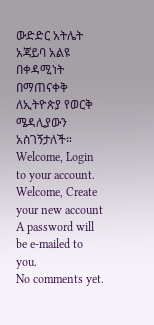ውድድር አትሌት አጃይባ አልዩ በቀዳሚነት በማጠናቀቅ ለኢትዮጵያ የወርቅ ሜዳሊያውን አስገኝታለች።
Welcome, Login to your account.
Welcome, Create your new account
A password will be e-mailed to you.
No comments yet.